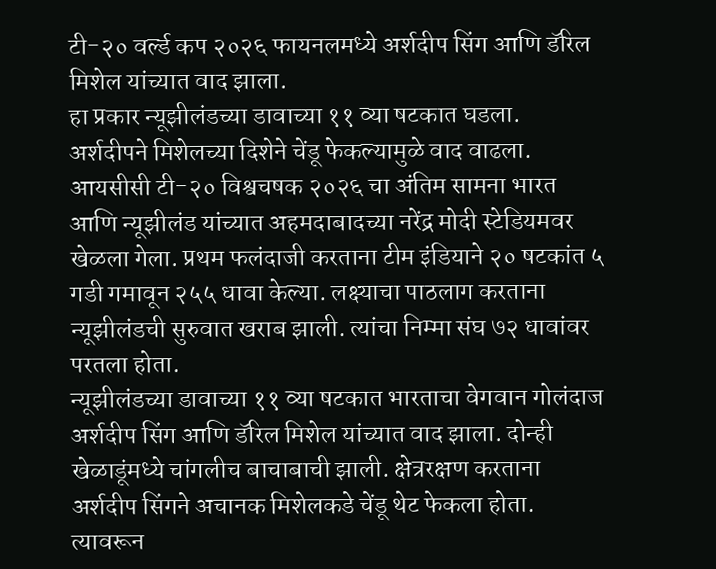टी-२० वर्ल्ड कप २०२६ फायनलमध्ये अर्शदीप सिंग आणि डॅरिल मिशेल यांच्यात वाद झाला.
हा प्रकार न्यूझीलंडच्या डावाच्या ११ व्या षटकात घडला.
अर्शदीपने मिशेलच्या दिशेने चेंडू फेकल्यामुळे वाद वाढला.
आयसीसी टी-२० विश्वचषक २०२६ चा अंतिम सामना भारत आणि न्यूझीलंड यांच्यात अहमदाबादच्या नरेंद्र मोदी स्टेडियमवर खेळला गेला. प्रथम फलंदाजी करताना टीम इंडियाने २० षटकांत ५ गडी गमावून २५५ धावा केल्या. लक्ष्याचा पाठलाग करताना न्यूझीलंडची सुरुवात खराब झाली. त्यांचा निम्मा संघ ७२ धावांवर परतला होता.
न्यूझीलंडच्या डावाच्या ११ व्या षटकात भारताचा वेगवान गोलंदाज अर्शदीप सिंग आणि डॅरिल मिशेल यांच्यात वाद झाला. दोन्ही खेळाडूंमध्ये चांगलीच बाचाबाची झाली. क्षेत्ररक्षण करताना अर्शदीप सिंगने अचानक मिशेलकडे चेंडू थेट फेकला होता. त्यावरून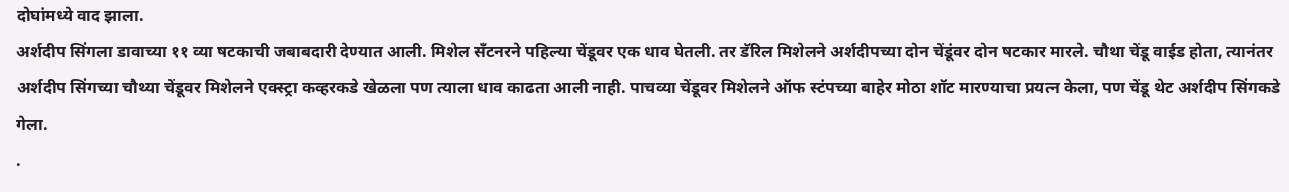दोघांमध्ये वाद झाला.
अर्शदीप सिंगला डावाच्या ११ व्या षटकाची जबाबदारी देण्यात आली. मिशेल सँटनरने पहिल्या चेंडूवर एक धाव घेतली. तर डॅरिल मिशेलने अर्शदीपच्या दोन चेंडूंवर दोन षटकार मारले. चौथा चेंडू वाईड होता, त्यानंतर अर्शदीप सिंगच्या चौथ्या चेंडूवर मिशेलने एक्स्ट्रा कव्हरकडे खेळला पण त्याला धाव काढता आली नाही. पाचव्या चेंडूवर मिशेलने ऑफ स्टंपच्या बाहेर मोठा शॉट मारण्याचा प्रयत्न केला, पण चेंडू थेट अर्शदीप सिंगकडे गेला.
.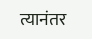त्यानंतर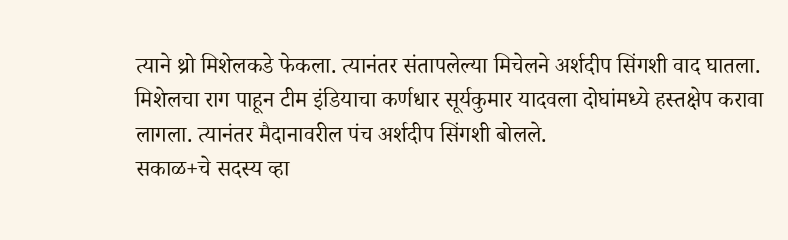त्याने थ्रो मिशेलकडे फेकला. त्यानंतर संतापलेल्या मिचेलने अर्शदीप सिंगशी वाद घातला. मिशेलचा राग पाहून टीम इंडियाचा कर्णधार सूर्यकुमार यादवला दोघांमध्ये हस्तक्षेप करावा लागला. त्यानंतर मैदानावरील पंच अर्शदीप सिंगशी बोलले.
सकाळ+चे सदस्य व्हा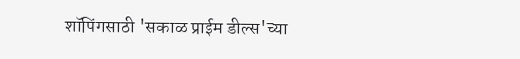शॉपिंगसाठी 'सकाळ प्राईम डील्स'च्या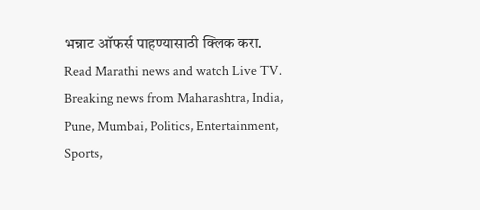भन्नाट ऑफर्स पाहण्यासाठी क्लिक करा.
Read Marathi news and watch Live TV. Breaking news from Maharashtra, India, Pune, Mumbai, Politics, Entertainment, Sports,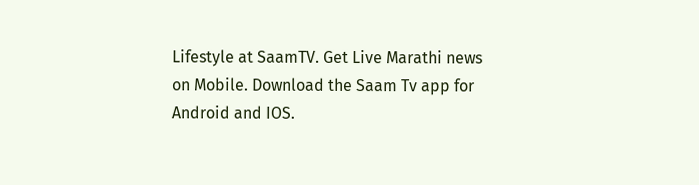Lifestyle at SaamTV. Get Live Marathi news on Mobile. Download the Saam Tv app for Android and IOS.